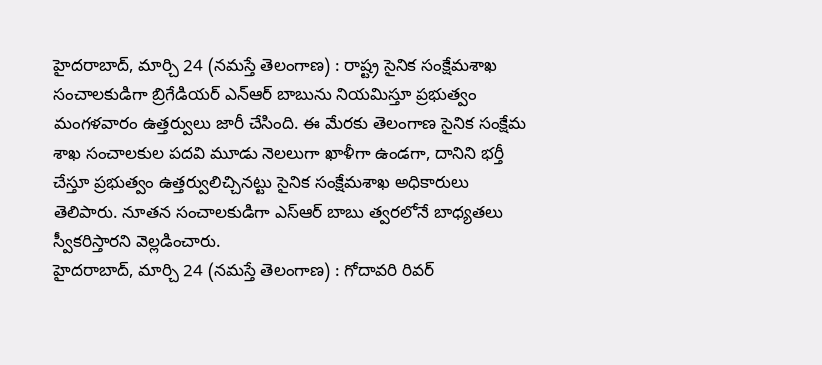హైదరాబాద్, మార్చి 24 (నమస్తే తెలంగాణ) : రాష్ట్ర సైనిక సంక్షేమశాఖ సంచాలకుడిగా బ్రిగేడియర్ ఎన్ఆర్ బాబును నియమిస్తూ ప్రభుత్వం మంగళవారం ఉత్తర్వులు జారీ చేసింది. ఈ మేరకు తెలంగాణ సైనిక సంక్షేమ శాఖ సంచాలకుల పదవి మూడు నెలలుగా ఖాళీగా ఉండగా, దానిని భర్తీ చేస్తూ ప్రభుత్వం ఉత్తర్వులిచ్చినట్టు సైనిక సంక్షేమశాఖ అధికారులు తెలిపారు. నూతన సంచాలకుడిగా ఎస్ఆర్ బాబు త్వరలోనే బాధ్యతలు స్వీకరిస్తారని వెల్లడించారు.
హైదరాబాద్, మార్చి 24 (నమస్తే తెలంగాణ) : గోదావరి రివర్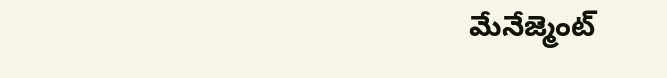మేనేజ్మెంట్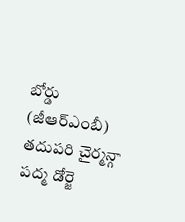బోర్డు (జీఆర్ఎంబీ) తదుపరి చైర్మన్గా పద్మ డోర్జె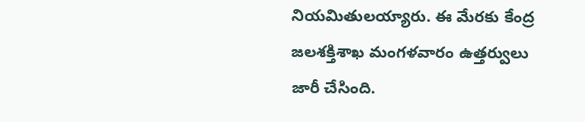నియమితులయ్యారు. ఈ మేరకు కేంద్ర జలశక్తిశాఖ మంగళవారం ఉత్తర్వులు జారీ చేసింది.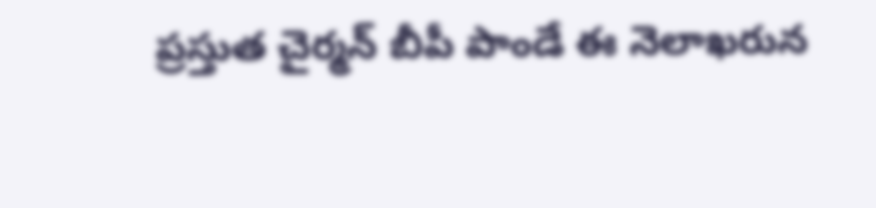ప్రస్తుత చైర్మన్ బీపీ పాండే ఈ నెలాఖరున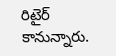రిటైర్ కానున్నారు.